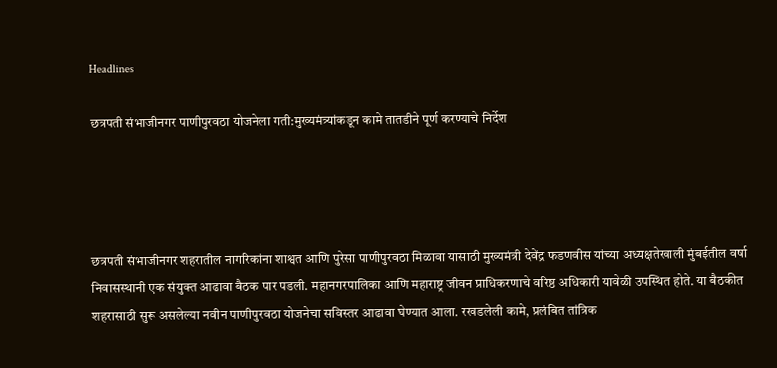Headlines

छत्रपती संभाजीनगर पाणीपुरवठा योजनेला गती:मुख्यमंत्र्यांकडून कामे तातडीने पूर्ण करण्याचे निर्देश




छत्रपती संभाजीनगर शहरातील नागरिकांना शाश्वत आणि पुरेसा पाणीपुरवठा मिळावा यासाठी मुख्यमंत्री देवेंद्र फडणवीस यांच्या अध्यक्षतेखाली मुंबईतील वर्षा निवासस्थानी एक संयुक्त आढावा बैठक पार पडली. महानगरपालिका आणि महाराष्ट्र जीवन प्राधिकरणाचे वरिष्ठ अधिकारी यावेळी उपस्थित होते. या बैठकीत शहरासाठी सुरू असलेल्या नवीन पाणीपुरवठा योजनेचा सविस्तर आढावा घेण्यात आला. रखडलेली कामे, प्रलंबित तांत्रिक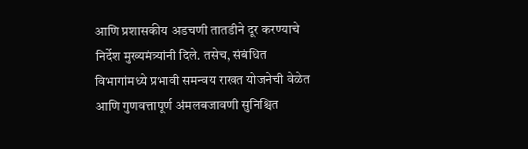आणि प्रशासकीय अडचणी तातडीने दूर करण्याचे निर्देश मुख्यमंत्र्यांनी दिले. तसेच, संबंधित विभागांमध्ये प्रभावी समन्वय राखत योजनेची वेळेत आणि गुणवत्तापूर्ण अंमलबजावणी सुनिश्चित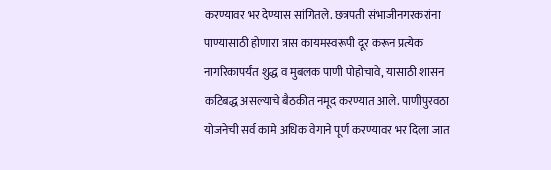करण्यावर भर देण्यास सांगितले. छत्रपती संभाजीनगरकरांना पाण्यासाठी होणारा त्रास कायमस्वरूपी दूर करून प्रत्येक नागरिकापर्यंत शुद्ध व मुबलक पाणी पोहोचावे, यासाठी शासन कटिबद्ध असल्याचे बैठकीत नमूद करण्यात आले. पाणीपुरवठा योजनेची सर्व कामे अधिक वेगाने पूर्ण करण्यावर भर दिला जात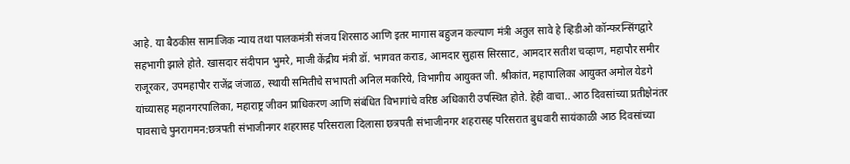आहे. या बैठकीस सामाजिक न्याय तथा पालकमंत्री संजय शिरसाठ आणि इतर मागास बहुजन कल्याण मंत्री अतुल सावे हे व्हिडीओ कॉन्फरन्सिंगद्वारे सहभागी झाले होते. खासदार संदीपान भुमरे, माजी केंद्रीय मंत्री डॉ. भागवत कराड, आमदार सुहास सिरसाट, आमदार सतीश चव्हाण, महापौर समीर राजूरकर, उपमहापौर राजेंद्र जंजाळ, स्थायी समितीचे सभापती अनिल मकरिये, विभागीय आयुक्त जी. श्रीकांत, महापालिका आयुक्त अमोल येडगे यांच्यासह महानगरपालिका, महाराष्ट्र जीवन प्राधिकरण आणि संबंधित विभागांचे वरिष्ठ अधिकारी उपस्थित होते. हेही वाचा.. आठ दिवसांच्या प्रतीक्षेनंतर पावसाचे पुनरागमन:छत्रपती संभाजीनगर शहरासह परिसराला दिलासा छत्रपती संभाजीनगर शहरासह परिसरात बुधवारी सायंकाळी आठ दिवसांच्या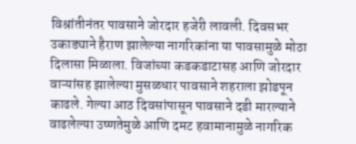विश्रांतीनंतर पावसाने जोरदार हजेरी लावली. दिवसभर उकाड्याने हैराण झालेल्या नागरिकांना या पावसामुळे मोठा दिलासा मिळाला. विजांच्या कडकडाटासह आणि जोरदार वाऱ्यांसह झालेल्या मुसळधार पावसाने शहराला झोडपून काढले. गेल्या आठ दिवसांपासून पावसाने दडी मारल्याने वाढलेल्या उष्णतेमुळे आणि दमट हवामानामुळे नागरिक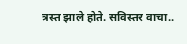त्रस्त झाले होते. सविस्तर वाचा..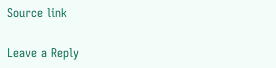Source link

Leave a Reply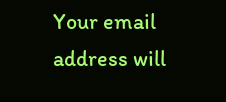Your email address will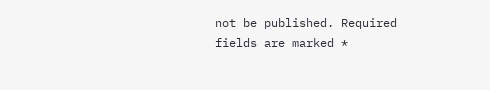not be published. Required fields are marked *